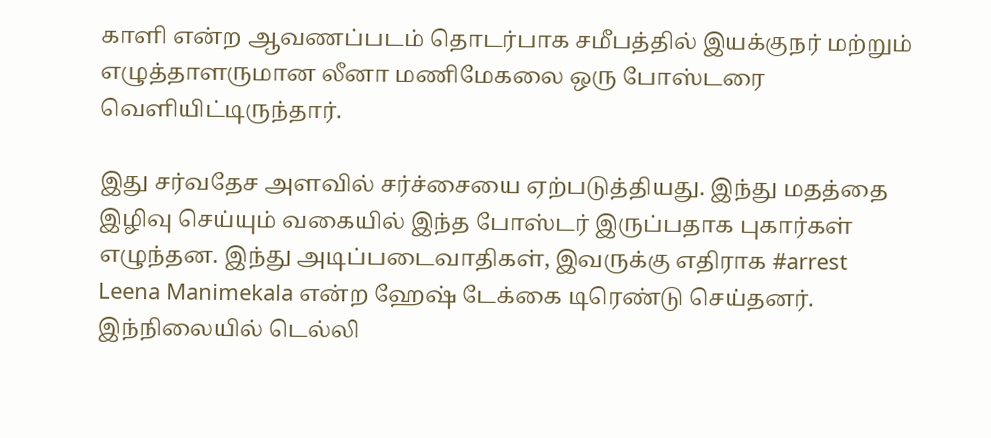காளி என்ற ஆவணப்படம் தொடர்பாக சமீபத்தில் இயக்குநர் மற்றும் எழுத்தாளருமான லீனா மணிமேகலை ஒரு போஸ்டரை வெளியிட்டிருந்தார்.

இது சர்வதேச அளவில் சர்ச்சையை ஏற்படுத்தியது. இந்து மதத்தை இழிவு செய்யும் வகையில் இந்த போஸ்டர் இருப்பதாக புகார்கள் எழுந்தன. இந்து அடிப்படைவாதிகள், இவருக்கு எதிராக #arrest Leena Manimekala என்ற ஹேஷ் டேக்கை டிரெண்டு செய்தனர். இந்நிலையில் டெல்லி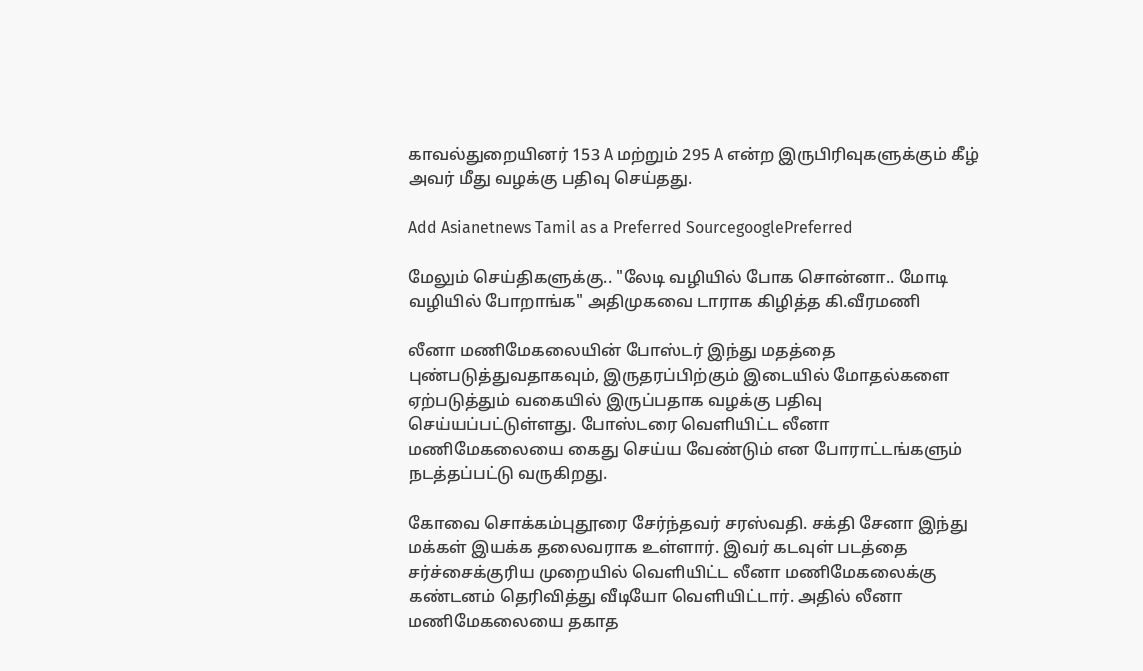காவல்துறையினர் 153 A மற்றும் 295 A என்ற இருபிரிவுகளுக்கும் கீழ் அவர் மீது வழக்கு பதிவு செய்தது.

Add Asianetnews Tamil as a Preferred SourcegooglePreferred

மேலும் செய்திகளுக்கு.. "லேடி வழியில் போக சொன்னா.. மோடி வழியில் போறாங்க" அதிமுகவை டாராக கிழித்த கி.வீரமணி

லீனா மணிமேகலையின் போஸ்டர் இந்து மதத்தை புண்படுத்துவதாகவும், இருதரப்பிற்கும் இடையில் மோதல்களை ஏற்படுத்தும் வகையில் இருப்பதாக வழக்கு பதிவு செய்யப்பட்டுள்ளது. போஸ்டரை வெளியிட்ட லீனா மணிமேகலையை கைது செய்ய வேண்டும் என போராட்டங்களும் நடத்தப்பட்டு வருகிறது.

கோவை சொக்கம்புதூரை சேர்ந்தவர் சரஸ்வதி. சக்தி சேனா இந்து மக்கள் இயக்க தலைவராக உள்ளார். இவர் கடவுள் படத்தை சர்ச்சைக்குரிய முறையில் வெளியிட்ட லீனா மணிமேகலைக்கு கண்டனம் தெரிவித்து வீடியோ வெளியிட்டார். அதில் லீனா மணிமேகலையை தகாத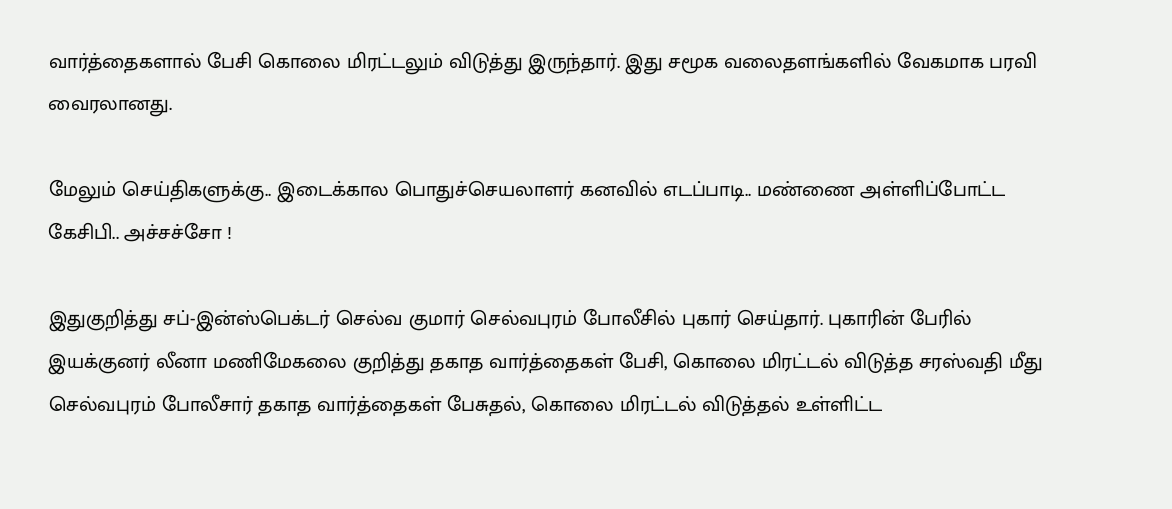வார்த்தைகளால் பேசி கொலை மிரட்டலும் விடுத்து இருந்தார். இது சமூக வலைதளங்களில் வேகமாக பரவி வைரலானது.

மேலும் செய்திகளுக்கு.. இடைக்கால பொதுச்செயலாளர் கனவில் எடப்பாடி.. மண்ணை அள்ளிப்போட்ட கேசிபி.. அச்சச்சோ !

இதுகுறித்து சப்-இன்ஸ்பெக்டர் செல்வ குமார் செல்வபுரம் போலீசில் புகார் செய்தார். புகாரின் பேரில் இயக்குனர் லீனா மணிமேகலை குறித்து தகாத வார்த்தைகள் பேசி, கொலை மிரட்டல் விடுத்த சரஸ்வதி மீது செல்வபுரம் போலீசார் தகாத வார்த்தைகள் பேசுதல், கொலை மிரட்டல் விடுத்தல் உள்ளிட்ட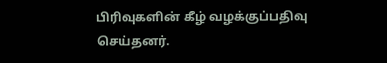பிரிவுகளின் கீழ் வழக்குப்பதிவு செய்தனர்.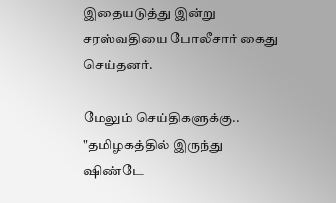இதையடுத்து இன்று சரஸ்வதியை போலீசார் கைது செய்தனர்.

மேலும் செய்திகளுக்கு.. "தமிழகத்தில் இருந்து ஷிண்டே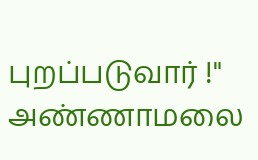புறப்படுவார் !" அண்ணாமலை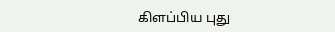கிளப்பிய புது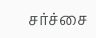சர்ச்சை